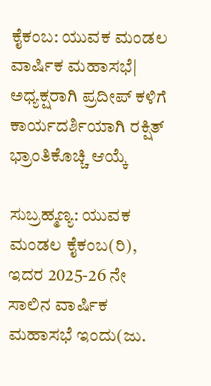ಕೈಕಂಬ: ಯುವಕ ಮಂಡಲ ವಾರ್ಷಿಕ ಮಹಾಸಭೆ| ಅಧ್ಯಕ್ಷರಾಗಿ ಪ್ರದೀಪ್ ಕಳಿಗೆ ಕಾರ್ಯದರ್ಶಿಯಾಗಿ ರಕ್ಷಿತ್ ಭ್ರಾಂತಿಕೊಚ್ಚಿ ಆಯ್ಕೆ

ಸುಬ್ರಹ್ಮಣ್ಯ: ಯುವಕ ಮಂಡಲ ಕೈಕಂಬ(ರಿ), ಇದರ 2025-26 ನೇ ಸಾಲಿನ ವಾರ್ಷಿಕ ಮಹಾಸಭೆ ಇಂದು(ಜು.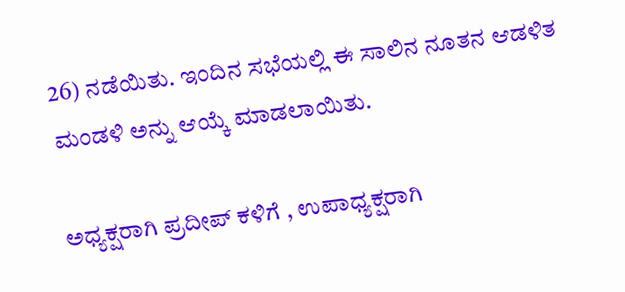26) ನಡೆಯಿತು. ಇಂದಿನ ಸಭೆಯಲ್ಲಿ ಈ ಸಾಲಿನ ನೂತನ ಆಡಳಿತ ಮಂಡಳಿ ಅನ್ನು ಆಯ್ಕೆ ಮಾಡಲಾಯಿತು.

ಅಧ್ಯಕ್ಷರಾಗಿ ಪ್ರದೀಪ್ ಕಳಿಗೆ , ಉಪಾಧ್ಯಕ್ಷರಾಗಿ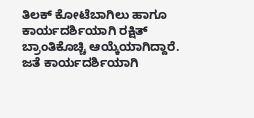ತಿಲಕ್ ಕೋಟೆಬಾಗಿಲು ಹಾಗೂ ಕಾರ್ಯದರ್ಶಿಯಾಗಿ ರಕ್ಷಿತ್ ಬ್ರಾಂತಿಕೊಚ್ಚಿ ಆಯ್ಕೆಯಾಗಿದ್ದಾರೆ. ಜತೆ ಕಾರ್ಯದರ್ಶಿಯಾಗಿ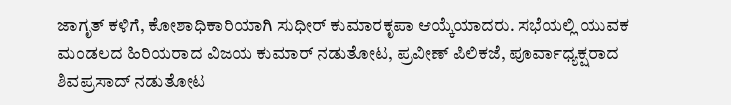ಜಾಗೃತ್ ಕಳಿಗೆ, ಕೋಶಾಧಿಕಾರಿಯಾಗಿ ಸುಧೀರ್ ಕುಮಾರಕೃಪಾ ಆಯ್ಕೆಯಾದರು. ಸಭೆಯಲ್ಲಿ ಯುವಕ ಮಂಡಲದ ಹಿರಿಯರಾದ ವಿಜಯ ಕುಮಾರ್ ನಡುತೋಟ, ಪ್ರವೀಣ್ ಪಿಲಿಕಜೆ, ಪೂರ್ವಾಧ್ಯಕ್ಷರಾದ ಶಿವಪ್ರಸಾದ್ ನಡುತೋಟ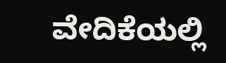ವೇದಿಕೆಯಲ್ಲಿ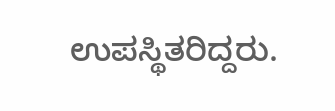ಉಪಸ್ಥಿತರಿದ್ದರು.